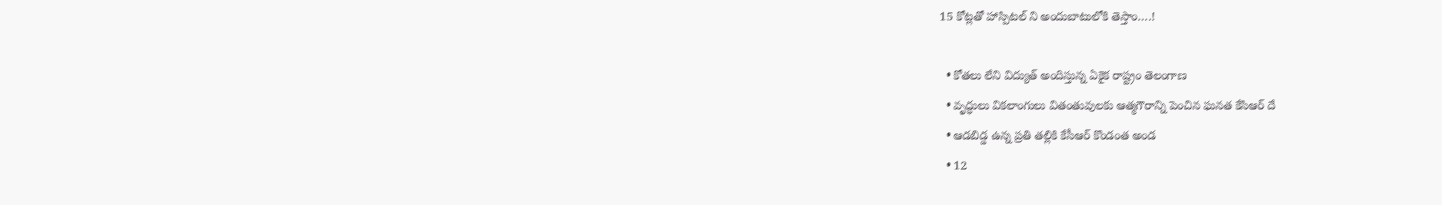15 కోట్లతో హాస్పిటల్‌ ‌ని అందుబాటులోకి తెస్తాం….!

  • కోతలు లేని విద్యుత్‌ అం‌దిస్తున్న ఏకైక రాష్ట్రం తెలంగాణ
  • వృద్ధులు వికలాంగులు వితంతువులకు ఆత్మగౌరాన్ని పెంచిన ఘనత కేసిఆర్‌ ‌దే
  • ఆడబిడ్డ ఉన్న ప్రతి తల్లికి కేసీఆర్‌ ‌కొండంత అండ
  • 12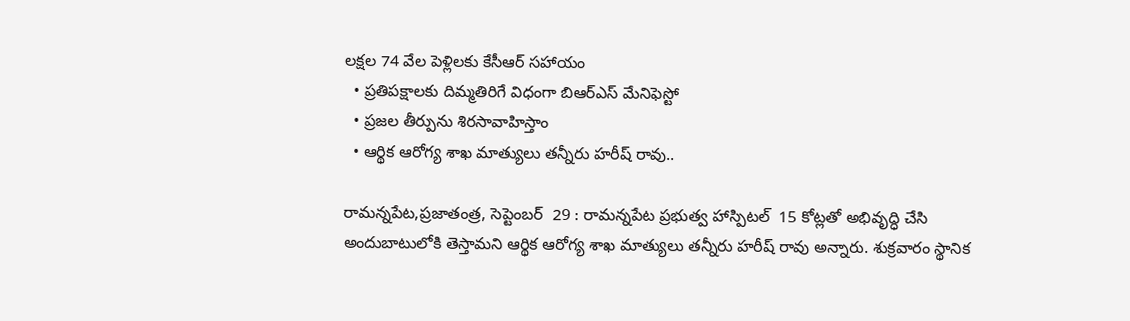లక్షల 74 వేల పెళ్లిలకు కేసీఆర్‌ ‌సహాయం
  • ప్రతిపక్షాలకు దిమ్మతిరిగే విధంగా బిఆర్‌ఎస్‌ ‌మేనిఫెస్టో
  • ప్రజల తీర్పును శిరసావాహిస్తాం
  • ఆర్థిక ఆరోగ్య శాఖ మాత్యులు తన్నీరు హరీష్‌ ‌రావు..

రామన్నపేట,ప్రజాతంత్ర, సెప్టెంబర్‌  29 : రామన్నపేట ప్రభుత్వ హాస్పిటల్‌  15 కోట్లతో అభివృద్ధి చేసి అందుబాటులోకి తెస్తామని ఆర్థిక ఆరోగ్య శాఖ మాత్యులు తన్నీరు హరీష్‌ ‌రావు అన్నారు. శుక్రవారం స్థానిక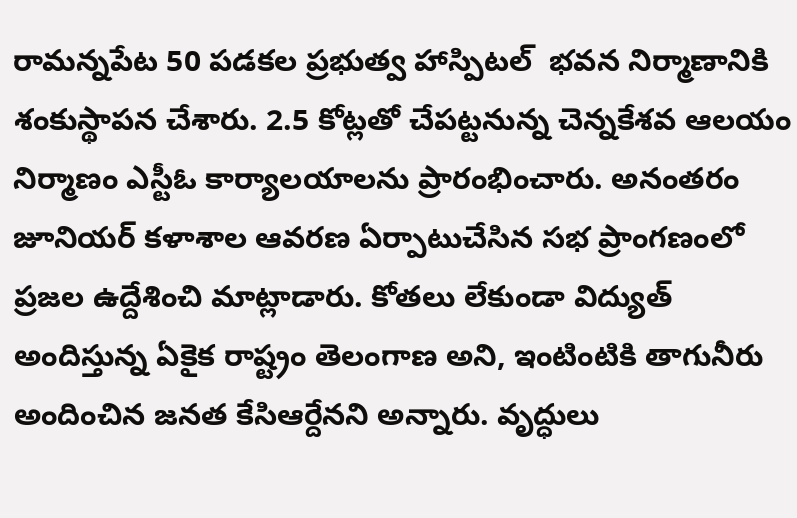రామన్నపేట 50 పడకల ప్రభుత్వ హాస్పిటల్‌  ‌భవన నిర్మాణానికి శంకుస్థాపన చేశారు. 2.5 కోట్లతో చేపట్టనున్న చెన్నకేశవ ఆలయం నిర్మాణం ఎస్టీఓ కార్యాలయాలను ప్రారంభించారు. అనంతరం జూనియర్‌ ‌కళాశాల ఆవరణ ఏర్పాటుచేసిన సభ ప్రాంగణంలో ప్రజల ఉద్దేశించి మాట్లాడారు. కోతలు లేకుండా విద్యుత్‌ అం‌దిస్తున్న ఏకైక రాష్ట్రం తెలంగాణ అని, ఇంటింటికి తాగునీరు అందించిన జనత కేసిఆర్దేనని అన్నారు. వృద్ధులు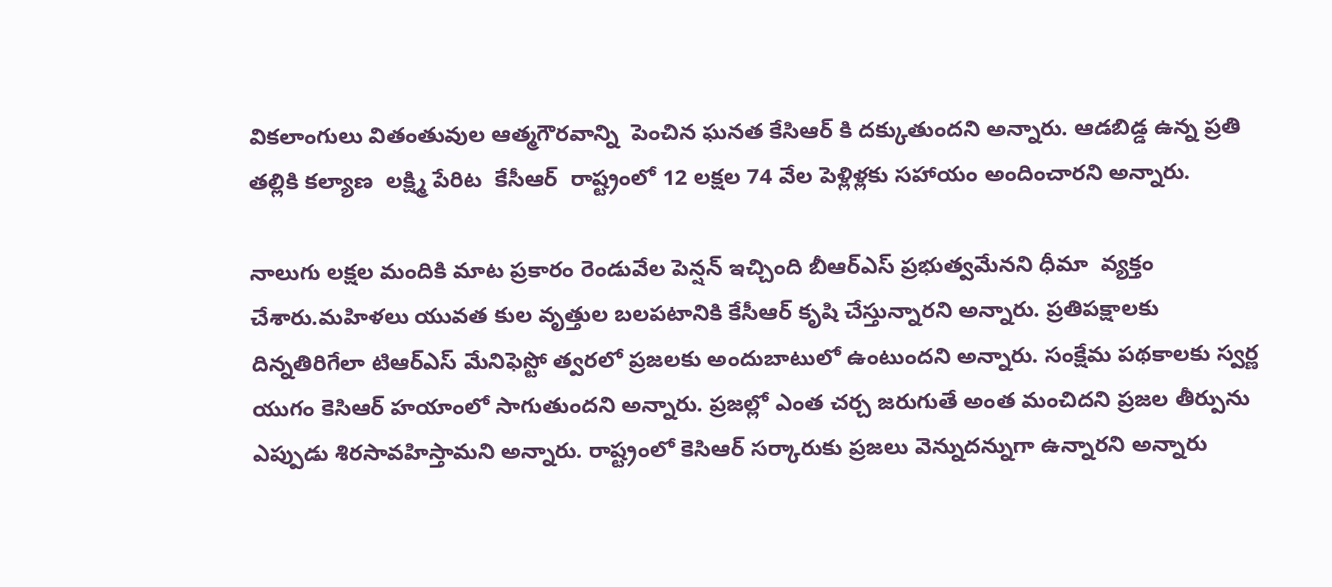వికలాంగులు వితంతువుల ఆత్మగౌరవాన్ని  పెంచిన ఘనత కేసిఆర్‌ ‌కి దక్కుతుందని అన్నారు. ఆడబిడ్డ ఉన్న ప్రతి తల్లికి కల్యాణ  లక్ష్మి పేరిట  కేసీఆర్‌  ‌రాష్ట్రంలో 12 లక్షల 74 వేల పెళ్లిళ్లకు సహాయం అందించారని అన్నారు.

నాలుగు లక్షల మందికి మాట ప్రకారం రెండువేల పెన్షన్‌ ఇచ్చింది బీఆర్‌ఎస్‌ ‌ప్రభుత్వమేనని ధీమా  వ్యక్తం చేశారు.మహిళలు యువత కుల వృత్తుల బలపటానికి కేసీఆర్‌ ‌కృషి చేస్తున్నారని అన్నారు. ప్రతిపక్షాలకు దిన్నతిరిగేలా టిఆర్‌ఎస్‌ ‌మేనిఫెస్టో త్వరలో ప్రజలకు అందుబాటులో ఉంటుందని అన్నారు. సంక్షేమ పథకాలకు స్వర్ణ యుగం కెసిఆర్‌ ‌హయాంలో సాగుతుందని అన్నారు. ప్రజల్లో ఎంత చర్చ జరుగుతే అంత మంచిదని ప్రజల తీర్పును ఎప్పుడు శిరసావహిస్తామని అన్నారు. రాష్ట్రంలో కెసిఆర్‌ ‌సర్కారుకు ప్రజలు వెన్నుదన్నుగా ఉన్నారని అన్నారు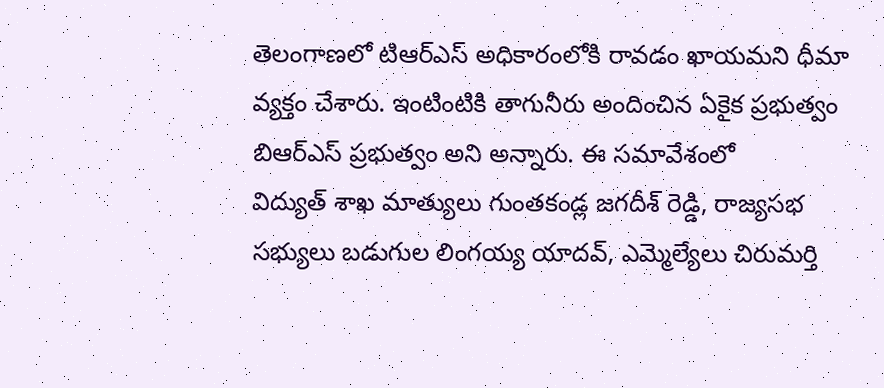తెలంగాణలో టిఆర్‌ఎస్‌ అధికారంలోకి రావడం ఖాయమని ధీమా వ్యక్తం చేశారు. ఇంటింటికి తాగునీరు అందించిన ఏకైక ప్రభుత్వం బిఆర్‌ఎస్‌ ‌ప్రభుత్వం అని అన్నారు. ఈ సమావేశంలో విద్యుత్‌ ‌శాఖ మాత్యులు గుంతకండ్ల జగదీశ్‌ ‌రెడ్డి, రాజ్యసభ సభ్యులు బడుగుల లింగయ్య యాదవ్‌, ఎమ్మెల్యేలు చిరుమర్తి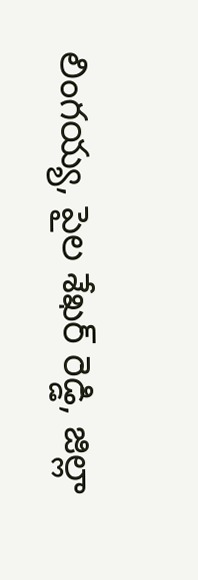లింగయ్య, పైల శేఖర్‌ ‌రెడ్డి, జిల్లా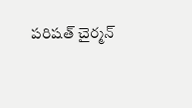పరిషత్‌ ‌చైర్మన్‌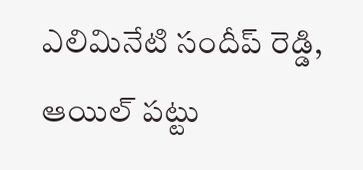ఎలిమినేటి సందీప్‌ ‌రెడ్డి, ఆయిల్‌ ‌పట్టు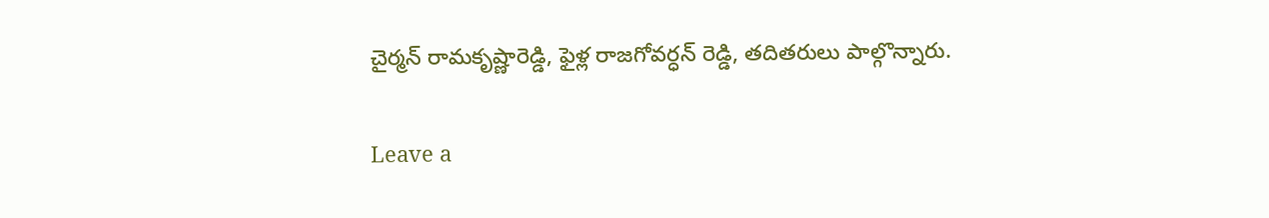చైర్మన్‌ ‌రామకృష్ణారెడ్డి, ఫైళ్ల రాజగోవర్ధన్‌ ‌రెడ్డి, తదితరులు పాల్గొన్నారు.

Leave a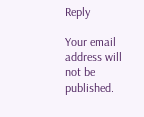Reply

Your email address will not be published.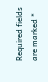Required fields are marked *